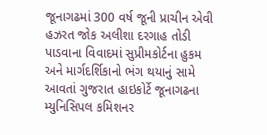જૂનાગઢમાં 300 વર્ષ જૂની પ્રાચીન એવી હઝરત જોક અલીશા દરગાહ તોડી પાડવાના વિવાદમાં સુપ્રીમકોર્ટના હુકમ અને માર્ગદર્શિકાનો ભંગ થયાનું સામે આવતાં ગુજરાત હાઇકોર્ટે જૂનાગઢના મ્યુનિસિપલ કમિશનર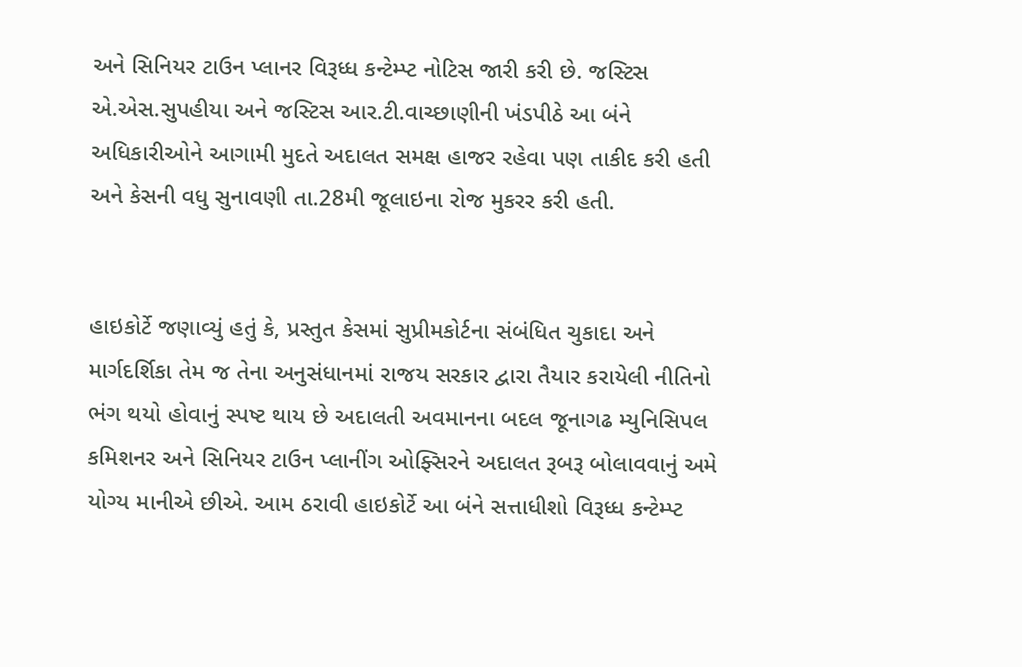અને સિનિયર ટાઉન પ્લાનર વિરૂધ્ધ કન્ટેમ્પ્ટ નોટિસ જારી કરી છે. જસ્ટિસ એ.એસ.સુપહીયા અને જસ્ટિસ આર.ટી.વાચ્છાણીની ખંડપીઠે આ બંને અધિકારીઓને આગામી મુદતે અદાલત સમક્ષ હાજર રહેવા પણ તાકીદ કરી હતી અને કેસની વધુ સુનાવણી તા.28મી જૂલાઇના રોજ મુકરર કરી હતી.


હાઇકોર્ટે જણાવ્યું હતું કે, પ્રસ્તુત કેસમાં સુપ્રીમકોર્ટના સંબંધિત ચુકાદા અને માર્ગદર્શિકા તેમ જ તેના અનુસંધાનમાં રાજય સરકાર દ્વારા તૈયાર કરાયેલી નીતિનો ભંગ થયો હોવાનું સ્પષ્ટ થાય છે અદાલતી અવમાનના બદલ જૂનાગઢ મ્યુનિસિપલ કમિશનર અને સિનિયર ટાઉન પ્લાનીંગ ઓફ્સિરને અદાલત રૂબરૂ બોલાવવાનું અમે યોગ્ય માનીએ છીએ. આમ ઠરાવી હાઇકોર્ટે આ બંને સત્તાધીશો વિરૂધ્ધ કન્ટેમ્પ્ટ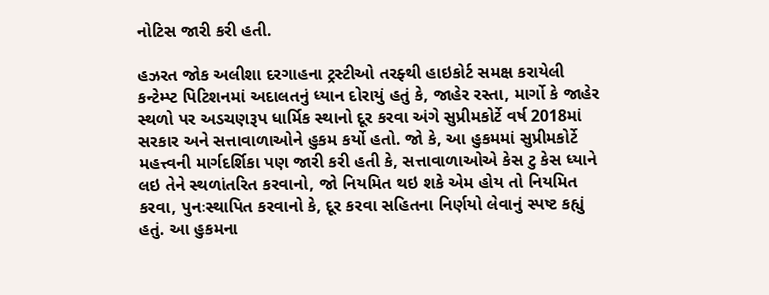નોટિસ જારી કરી હતી.

હઝરત જોક અલીશા દરગાહના ટ્રસ્ટીઓ તરફ્થી હાઇકોર્ટ સમક્ષ કરાયેલી કન્ટેમ્પ્ટ પિટિશનમાં અદાલતનું ધ્યાન દોરાયું હતું કે, જાહેર રસ્તા, માર્ગો કે જાહેર સ્થળો પર અડચણરૂપ ધાર્મિક સ્થાનો દૂર કરવા અંગે સુપ્રીમકોર્ટે વર્ષ 2018માં સરકાર અને સત્તાવાળાઓને હુકમ કર્યો હતો. જો કે, આ હુકમમાં સુપ્રીમકોર્ટે મહત્ત્વની માર્ગદર્શિકા પણ જારી કરી હતી કે, સત્તાવાળાઓએ કેસ ટુ કેસ ધ્યાને લઇ તેને સ્થળાંતરિત કરવાનો, જો નિયમિત થઇ શકે એમ હોય તો નિયમિત કરવા, પુનઃસ્થાપિત કરવાનો કે, દૂર કરવા સહિતના નિર્ણયો લેવાનું સ્પષ્ટ કહ્યું હતું. આ હુકમના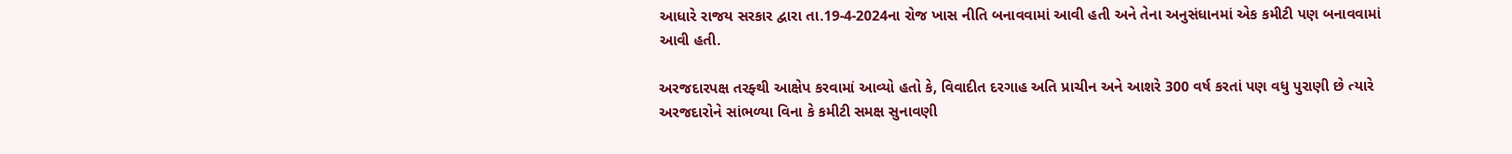આધારે રાજય સરકાર દ્વારા તા.19-4-2024ના રોજ ખાસ નીતિ બનાવવામાં આવી હતી અને તેના અનુસંધાનમાં એક કમીટી પણ બનાવવામાં આવી હતી.

અરજદારપક્ષ તરફ્થી આક્ષેપ કરવામાં આવ્યો હતો કે, વિવાદીત દરગાહ અતિ પ્રાચીન અને આશરે 300 વર્ષ કરતાં પણ વધુ પુરાણી છે ત્યારે અરજદારોને સાંભળ્યા વિના કે કમીટી સમક્ષ સુનાવણી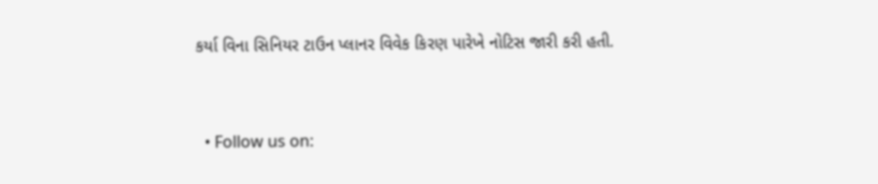કર્યા વિના સિનિયર ટાઉન પ્લાનર વિવેક કિરણ પારેખે નોટિસ જારી કરી હતી.


  • Follow us on: